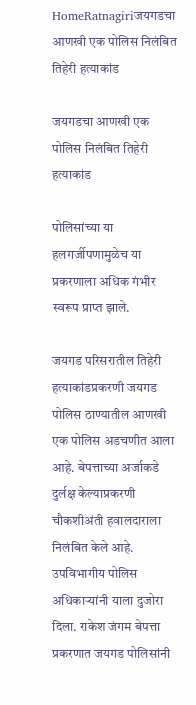HomeRatnagiriजयगडचा आणखी एक पोलिस निलंबित तिहेरी हत्याकांड

जयगडचा आणखी एक पोलिस निलंबित तिहेरी हत्याकांड

पोलिसांच्या या हलगर्जीपणामुळेच या प्रकरणाला अधिक गंभीर स्वरूप प्राप्त झाले.

जयगड परिसरातील तिहेरी हत्याकांडप्रकरणी जयगड पोलिस ठाण्यातील आणखी एक पोलिस अडचणीत आला आहे. बेपत्ताच्या अर्जाकडे दुर्लक्ष केल्याप्रकरणी चौकशीअंती हवालदाराला निलंबित केले आहे. उपविभागीय पोलिस अधिकाऱ्यांनी याला दुजोरा दिला. राकेश जंगम बेपत्ता प्रकरणात जयगड पोलिसांनी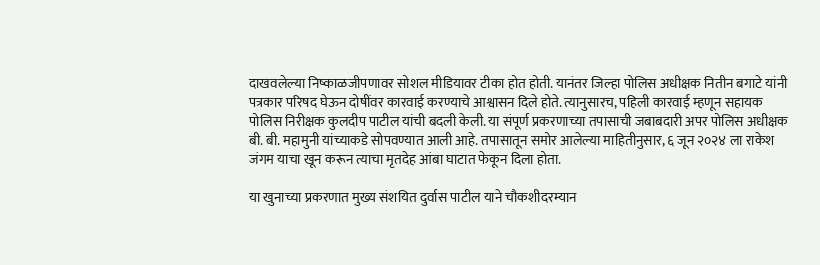दाखवलेल्या निष्काळजीपणावर सोशल मीडियावर टीका होत होती. यानंतर जिल्हा पोलिस अधीक्षक नितीन बगाटे यांनी पत्रकार परिषद घेऊन दोषींवर कारवाई करण्याचे आश्वासन दिले होते. त्यानुसारच, पहिली कारवाई म्हणून सहायक पोलिस निरीक्षक कुलदीप पाटील यांची बदली केली. या संपूर्ण प्रकरणाच्या तपासाची जबाबदारी अपर पोलिस अधीक्षक बी. बी. महामुनी यांच्याकडे सोपवण्यात आली आहे. तपासातून समोर आलेल्या माहितीनुसार, ६ जून २०२४ ला राकेश जंगम याचा खून करून त्याचा मृतदेह आंबा घाटात फेकून दिला होता.

या खुनाच्या प्रकरणात मुख्य संशयित दुर्वास पाटील याने चौकशीदरम्यान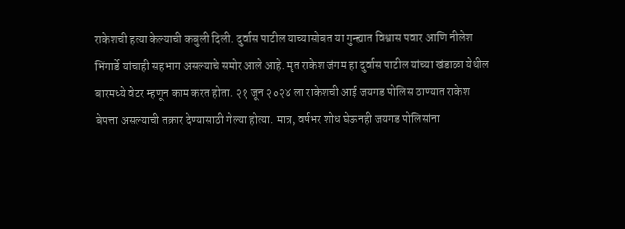राकेशची हत्या केल्याची कबुली दिली. दुर्वास पाटील याच्यासोबत या गुन्ह्यात विश्वास पवार आणि नीलेश भिंगार्डे यांचाही सहभाग असल्याचे समोर आले आहे. मृत राकेश जंगम हा दुर्वास पाटील यांच्या खंडाळा येथील बारमध्ये वेटर म्हणून काम करत होता. २१ जून २०२४ ला राकेशची आई जयगड पोलिस ठाण्यात राकेश बेपत्ता असल्याची तक्रार देण्यासाठी गेल्या होत्या. मात्र, वर्षभर शोध घेऊनही जयगड पोलिसांना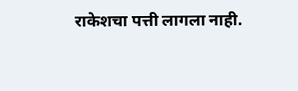राकेशचा पत्ती लागला नाही.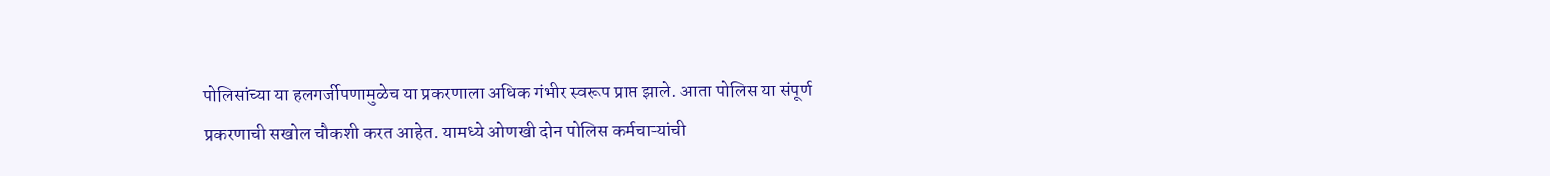पोलिसांच्या या हलगर्जीपणामुळेच या प्रकरणाला अधिक गंभीर स्वरूप प्राप्त झाले. आता पोलिस या संपूर्ण प्रकरणाची सखोल चौकशी करत आहेत. यामध्ये ओणखी दोन पोलिस कर्मचाऱ्यांची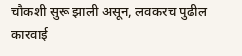चौकशी सुरू झाली असून, लवकरच पुढील कारवाई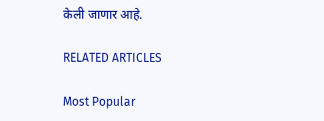केली जाणार आहे.

RELATED ARTICLES

Most Popular